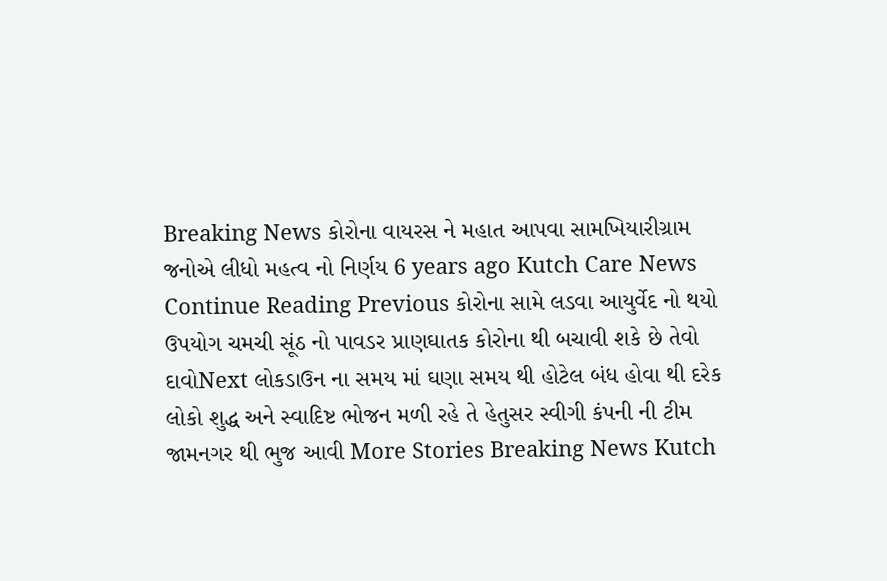Breaking News કોરોના વાયરસ ને મહાત આપવા સામખિયારીગ્રામ જનોએ લીધો મહત્વ નો નિર્ણય 6 years ago Kutch Care News Continue Reading Previous કોરોના સામે લડવા આયુર્વેદ નો થયો ઉપયોગ ચમચી સૂંઠ નો પાવડર પ્રાણઘાતક કોરોના થી બચાવી શકે છે તેવો દાવોNext લોકડાઉન ના સમય માં ઘણા સમય થી હોટેલ બંધ હોવા થી દરેક લોકો શુદ્ધ અને સ્વાદિષ્ટ ભોજન મળી રહે તે હેતુસર સ્વીગી કંપની ની ટીમ જામનગર થી ભુજ આવી More Stories Breaking News Kutch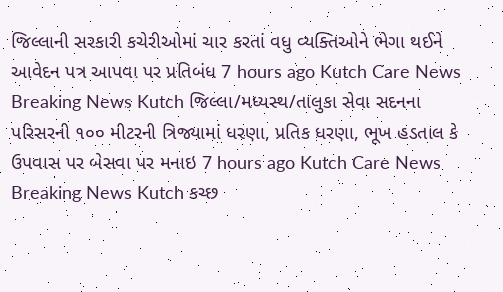જિલ્લાની સરકારી કચેરીઓમાં ચાર કરતાં વધુ વ્યક્તિઓને ભેગા થઈને આવેદન પત્ર આપવા પર પ્રતિબંધ 7 hours ago Kutch Care News Breaking News Kutch જિલ્લા/મધ્યસ્થ/તાલુકા સેવા સદનના પરિસરની ૧૦૦ મીટરની ત્રિજ્યામાં ધરણા, પ્રતિક ધરણા, ભૂખ હડતાલ કે ઉપવાસ પર બેસવા પર મનાઇ 7 hours ago Kutch Care News Breaking News Kutch કચ્છ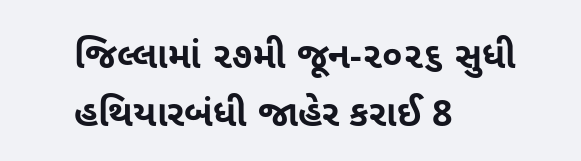જિલ્લામાં ૨૭મી જૂન-૨૦૨૬ સુધી હથિયારબંધી જાહેર કરાઈ 8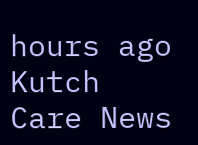hours ago Kutch Care News